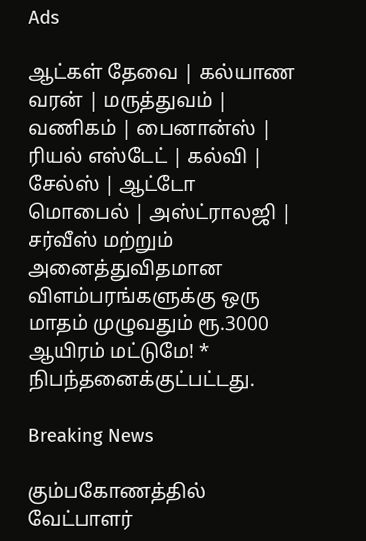Ads

ஆட்கள் தேவை | கல்யாண வரன் | மருத்துவம் | வணிகம் | பைனான்ஸ் | ரியல் எஸ்டேட் | கல்வி | சேல்ஸ் | ஆட்டோ மொபைல் | அஸ்ட்ராலஜி | சர்வீஸ் மற்றும் அனைத்துவிதமான விளம்பரங்களுக்கு ஒரு மாதம் முழுவதும் ரூ.3000 ஆயிரம் மட்டுமே! * நிபந்தனைக்குட்பட்டது.

Breaking News

கும்பகோணத்தில் வேட்பாளர்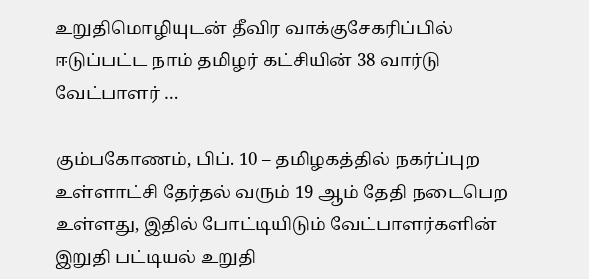உறுதிமொழியுடன் தீவிர வாக்குசேகரிப்பில் ஈடுப்பட்ட நாம் தமிழர் கட்சியின் 38 வார்டு வேட்பாளர் …

கும்பகோணம், பிப். 10 – தமிழகத்தில் நகர்ப்புற உள்ளாட்சி தேர்தல் வரும் 19 ஆம் தேதி நடைபெற உள்ளது, இதில் போட்டியிடும் வேட்பாளர்களின் இறுதி பட்டியல் உறுதி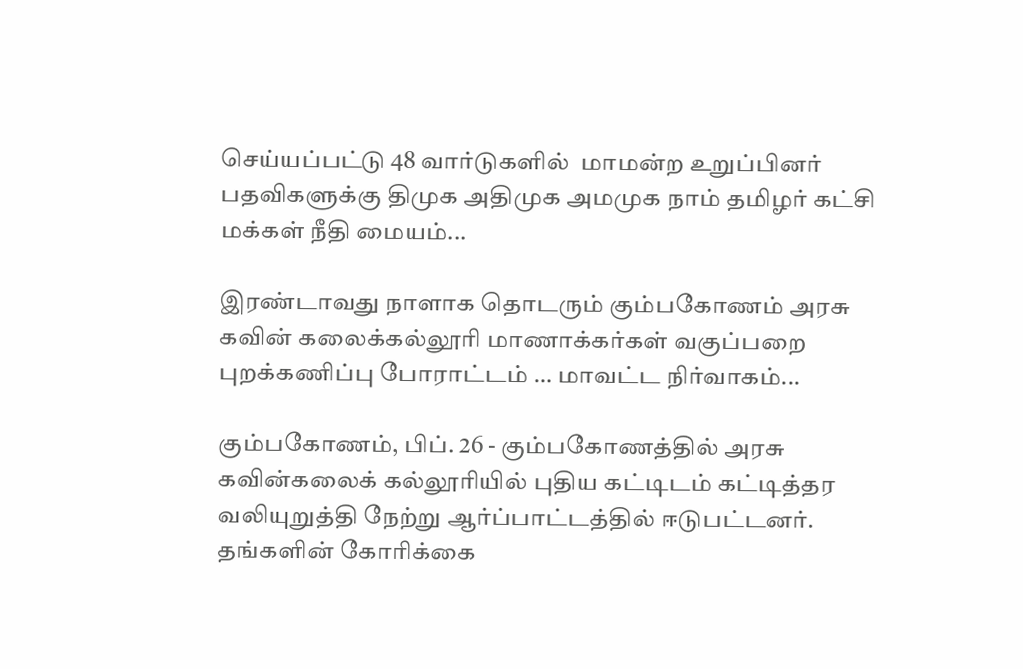செய்யப்பட்டு 48 வார்டுகளில்  மாமன்ற உறுப்பினர் பதவிகளுக்கு திமுக அதிமுக அமமுக நாம் தமிழர் கட்சி மக்கள் நீதி மையம்...

இரண்டாவது நாளாக தொடரும் கும்பகோணம் அரசு கவின் கலைக்கல்லூரி மாணாக்கர்கள் வகுப்பறை புறக்கணிப்பு போராட்டம் … மாவட்ட நிர்வாகம்...

கும்பகோணம், பிப். 26 - கும்பகோணத்தில் அரசு கவின்கலைக் கல்லூரியில் புதிய கட்டிடம் கட்டித்தர வலியுறுத்தி நேற்று ஆர்ப்பாட்டத்தில் ஈடுபட்டனர். தங்களின் கோரிக்கை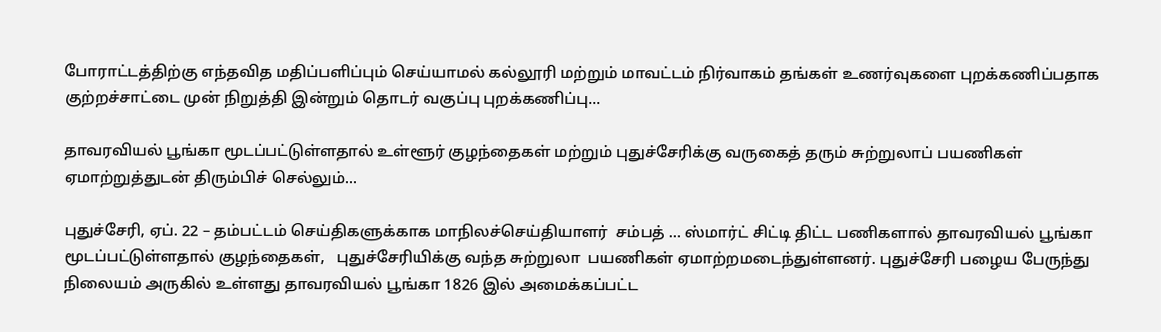போராட்டத்திற்கு எந்தவித மதிப்பளிப்பும் செய்யாமல் கல்லூரி மற்றும் மாவட்டம் நிர்வாகம் தங்கள் உணர்வுகளை புறக்கணிப்பதாக குற்றச்சாட்டை முன் நிறுத்தி இன்றும் தொடர் வகுப்பு புறக்கணிப்பு...

தாவரவியல் பூங்கா மூடப்பட்டுள்ளதால் உள்ளூர் குழந்தைகள் மற்றும் புதுச்சேரிக்கு வருகைத் தரும் சுற்றுலாப் பயணிகள் ஏமாற்றுத்துடன் திரும்பிச் செல்லும்...

புதுச்சேரி, ஏப். 22 – தம்பட்டம் செய்திகளுக்காக மாநிலச்செய்தியாளர்  சம்பத் … ஸ்மார்ட் சிட்டி திட்ட பணிகளால் தாவரவியல் பூங்கா மூடப்பட்டுள்ளதால் குழந்தைகள்,   புதுச்சேரியிக்கு வந்த சுற்றுலா  பயணிகள் ஏமாற்றமடைந்துள்ளனர். புதுச்சேரி பழைய பேருந்து நிலையம் அருகில் உள்ளது தாவரவியல் பூங்கா 1826 இல் அமைக்கப்பட்ட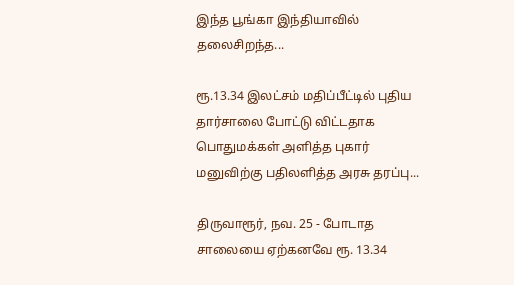இந்த பூங்கா இந்தியாவில் தலைசிறந்த...

ரூ.13.34 இலட்சம் மதிப்பீட்டில் புதிய தார்சாலை போட்டு விட்டதாக பொதுமக்கள் அளித்த புகார் மனுவிற்கு பதிலளித்த அரசு தரப்பு...

திருவாரூர், நவ. 25 - போடாத சாலையை ஏற்கனவே ரூ. 13.34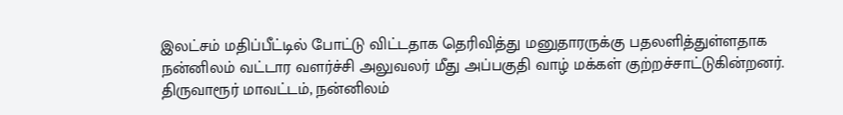இலட்சம் மதிப்பீட்டில் போட்டு விட்டதாக தெரிவித்து மனுதாரருக்கு பதலளித்துள்ளதாக நன்னிலம் வட்டார வளர்ச்சி அலுவலர் மீது அப்பகுதி வாழ் மக்கள் குற்றச்சாட்டுகின்றனர். திருவாரூர் மாவட்டம், நன்னிலம்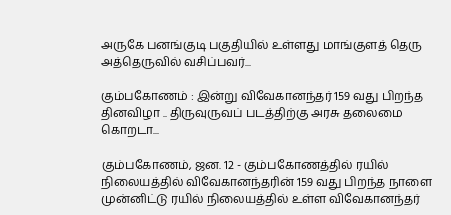அருகே பனங்குடி பகுதியில் உள்ளது மாங்குளத் தெரு அத்தெருவில் வசிப்பவர்...

கும்பகோணம் : இன்று விவேகானந்தர் 159 வது பிறந்த தினவிழா .. திருவுருவப் படத்திற்கு அரசு தலைமை கொறடா...

கும்பகோணம், ஜன. 12 - கும்பகோணத்தில் ரயில் நிலையத்தில் விவேகானந்தரின் 159 வது பிறந்த நாளை முன்னிட்டு ரயில் நிலையத்தில் உள்ள விவேகானந்தர்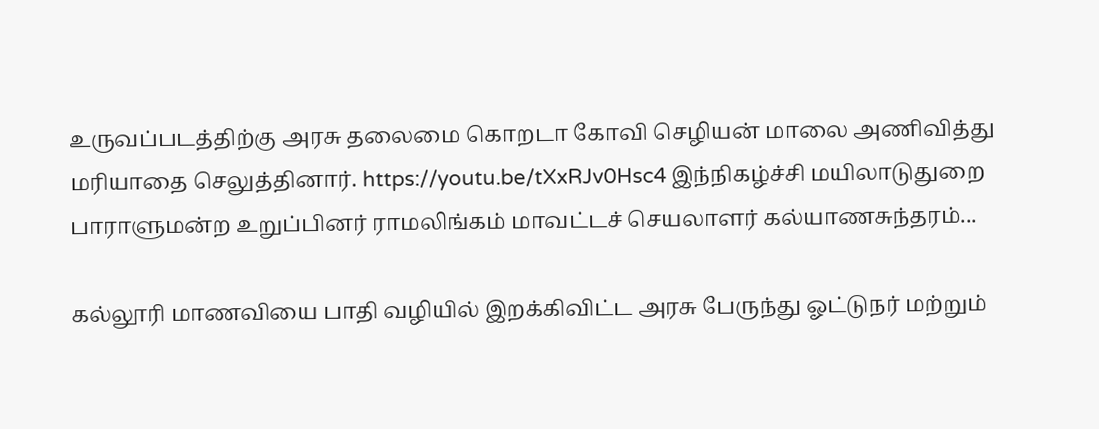உருவப்படத்திற்கு அரசு தலைமை கொறடா கோவி செழியன் மாலை அணிவித்து மரியாதை செலுத்தினார். https://youtu.be/tXxRJv0Hsc4 இந்நிகழ்ச்சி மயிலாடுதுறை பாராளுமன்ற உறுப்பினர் ராமலிங்கம் மாவட்டச் செயலாளர் கல்யாணசுந்தரம்...

கல்லூரி மாணவியை பாதி வழியில் இறக்கிவிட்ட அரசு பேருந்து ஓட்டுநர் மற்றும்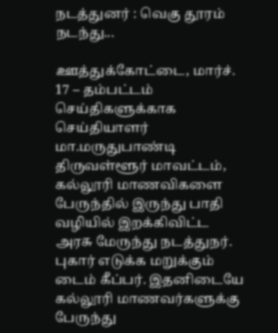நடத்துனர் : வெகு தூரம் நடந்து...

ஊத்துக்கோட்டை, மார்ச். 17 – தம்பட்டம் செய்திகளுக்காக செய்தியாளர் மா.மருதுபாண்டி திருவள்ளூர் மாவட்டம், கல்லூரி மாணவிகளை பேருந்தில் இருந்து பாதி வழியில் இறக்கிவிட்ட அரசு மேருந்து நடத்துநர். புகார் எடுக்க மறுக்கும் டைம் கீப்பர். இதனிடையே கல்லூரி மாணவர்களுக்கு பேருந்து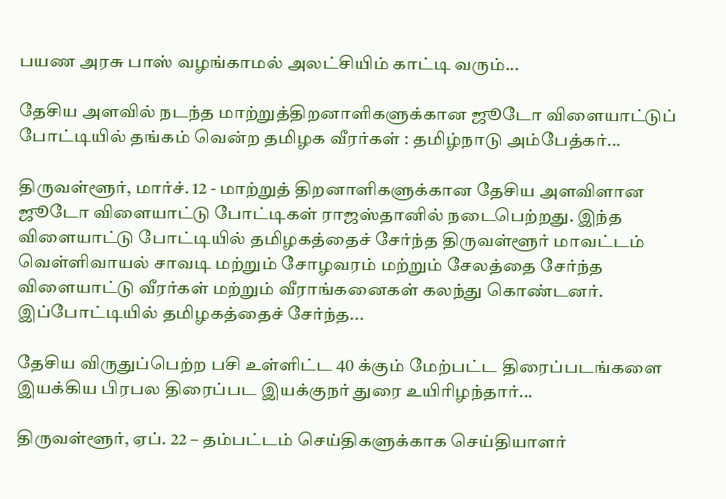பயண அரசு பாஸ் வழங்காமல் அலட்சியிம் காட்டி வரும்...

தேசிய அளவில் நடந்த மாற்றுத்திறனாளிகளுக்கான ஜூடோ விளையாட்டுப் போட்டியில் தங்கம் வென்ற தமிழக வீரர்கள் : தமிழ்நாடு அம்பேத்கர்...

திருவள்ளூர், மார்ச். 12 - மாற்றுத் திறனாளிகளுக்கான தேசிய அளவிளான ஜூடோ விளையாட்டு போட்டிகள் ராஜஸ்தானில் நடைபெற்றது. இந்த விளையாட்டு போட்டியில் தமிழகத்தைச் சேர்ந்த திருவள்ளூர் மாவட்டம் வெள்ளிவாயல் சாவடி மற்றும் சோழவரம் மற்றும் சேலத்தை சேர்ந்த விளையாட்டு வீரர்கள் மற்றும் வீராங்கனைகள் கலந்து கொண்டனர். இப்போட்டியில் தமிழகத்தைச் சேர்ந்த...

தேசிய விருதுப்பெற்ற பசி உள்ளிட்ட 40 க்கும் மேற்பட்ட திரைப்படங்களை இயக்கிய பிரபல திரைப்பட இயக்குநர் துரை உயிரிழந்தார்...

திருவள்ளூர், ஏப். 22 – தம்பட்டம் செய்திகளுக்காக செய்தியாளர்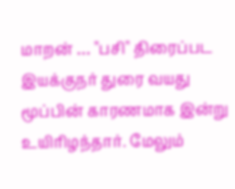மாறன் … "பசி" திரைப்பட இயக்குநர் துரை வயது மூப்பின் காரணமாக இன்று உயிரிழந்தார். மேலும்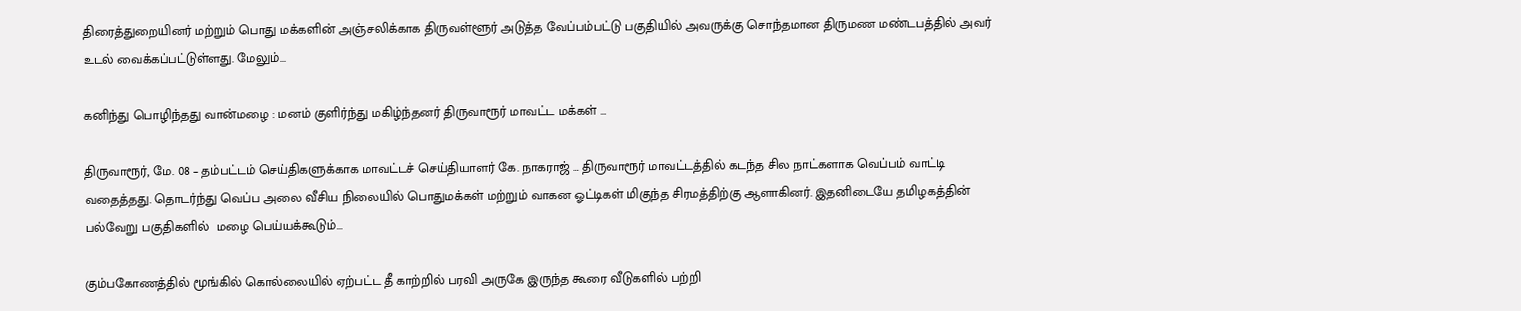திரைத்துறையினர் மற்றும் பொது மக்களின் அஞ்சலிக்காக திருவள்ளூர் அடுத்த வேப்பம்பட்டு பகுதியில் அவருக்கு சொந்தமான திருமண மண்டபத்தில் அவர் உடல் வைக்கப்பட்டுள்ளது. மேலும்...

கனிந்து பொழிந்தது வான்மழை : மனம் குளிர்ந்து மகிழ்ந்தனர் திருவாரூர் மாவட்ட மக்கள் …

திருவாரூர், மே. 08 – தம்பட்டம் செய்திகளுக்காக மாவட்டச் செய்தியாளர் கே. நாகராஜ் … திருவாரூர் மாவட்டத்தில் கடந்த சில நாட்களாக வெப்பம் வாட்டி வதைத்தது. தொடர்ந்து வெப்ப அலை வீசிய நிலையில் பொதுமக்கள் மற்றும் வாகன ஓட்டிகள் மிகுந்த சிரமத்திற்கு ஆளாகினர். இதனிடையே தமிழகத்தின் பல்வேறு பகுதிகளில்  மழை பெய்யக்கூடும்...

கும்பகோணத்தில் மூங்கில் கொல்லையில் ஏற்பட்ட தீ காற்றில் பரவி அருகே இருந்த கூரை வீடுகளில் பற்றி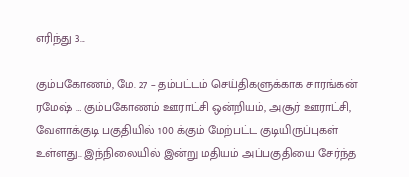எரிந்து 3...

கும்பகோணம், மே. 27 – தம்பட்டம் செய்திகளுக்காக சாரங்கன் ரமேஷ் … கும்பகோணம் ஊராட்சி ஒன்றியம், அசூர் ஊராட்சி, வேளாக்குடி பகுதியில் 100 க்கும் மேற்பட்ட குடியிருப்புகள் உள்ளது.. இந்நிலையில் இன்று மதியம் அப்பகுதியை சேர்ந்த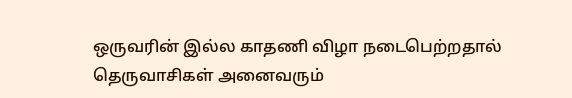ஒருவரின் இல்ல காதணி விழா நடைபெற்றதால் தெருவாசிகள் அனைவரும்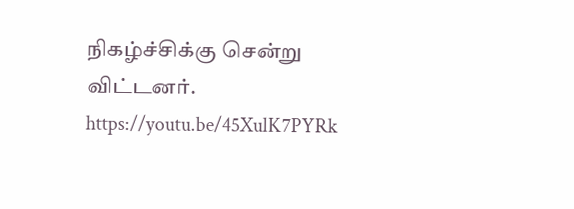நிகழ்ச்சிக்கு சென்று விட்டனர். https://youtu.be/45XulK7PYRk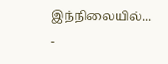இந்நிலையில்...
-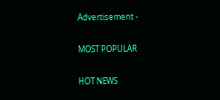Advertisement -

MOST POPULAR

HOT NEWS